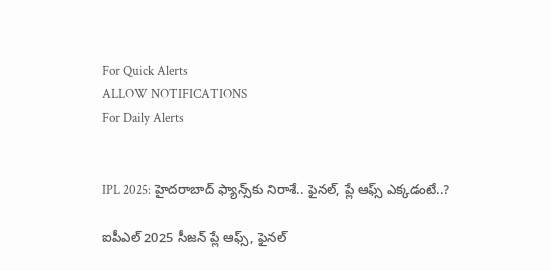For Quick Alerts
ALLOW NOTIFICATIONS
For Daily Alerts


IPL 2025: హైదరాబాద్‌ ఫ్యాన్స్‌కు నిరాశే.. ఫైనల్, ప్లే ఆఫ్స్ ఎక్కడంటే..?

ఐపీఎల్ 2025 సీజన్ ప్లే ఆఫ్స్, ఫైనల్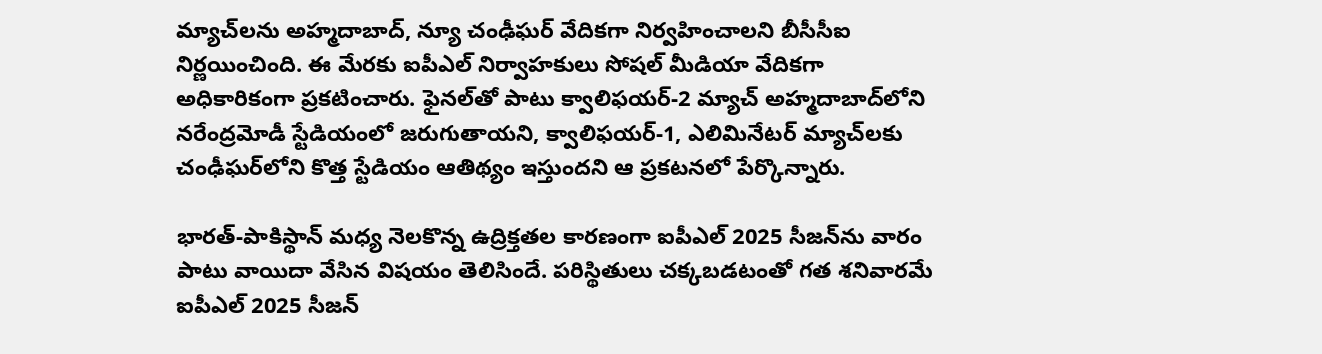మ్యాచ్‌ల‌ను అహ్మదాబాద్, న్యూ చంఢీఘర్ వేదికగా నిర్వహించాలని బీసీసీఐ నిర్ణయించింది. ఈ మేరకు ఐపీఎల్ నిర్వాహకులు సోషల్ మీడియా వేదికగా అధికారికంగా ప్రకటించారు. ఫైనల్‌తో పాటు క్వాలిఫయర్-2 మ్యాచ్ అహ్మదాబాద్‌లోని నరేంద్రమోడీ స్టేడియంలో జరుగుతాయని, క్వాలిఫయర్-1, ఎలిమినేటర్ మ్యాచ్‌లకు చంఢీఘర్‌లోని కొత్త స్టేడియం ఆతిథ్యం ఇస్తుందని ఆ ప్రకటనలో పేర్కొన్నారు.

భారత్-పాకిస్థాన్ మధ్య నెలకొన్న ఉద్రిక్తతల కారణంగా ఐపీఎల్ 2025 సీజన్‌ను వారం పాటు వాయిదా వేసిన విషయం తెలిసిందే. పరిస్థితులు చక్కబడటంతో గత శనివారమే ఐపీఎల్ 2025 సీజన్‌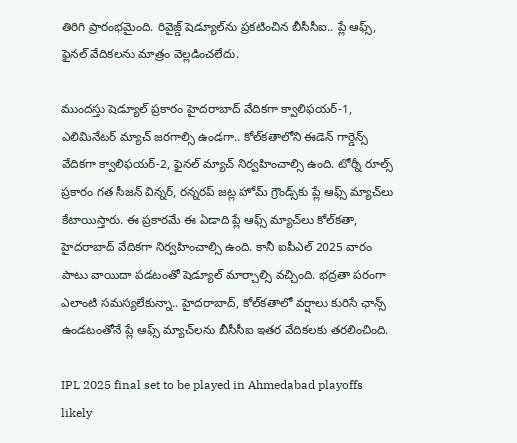తిరిగి ప్రారంభమైంది. రివైజ్డ్ షెడ్యూల్‌ను ప్రకటించిన బీసీసీఐ.. ప్లే ఆఫ్స్, ఫైనల్‌ వేదికలను మాత్రం వెల్లడించలేదు.

ముందస్తు షెడ్యూల్ ప్రకారం హైదరాబాద్ వేదికగా క్వాలిఫయర్-1, ఎలిమినేటర్ మ్యాచ్‌ జరగాల్సి ఉండగా.. కోల్‌కతాలోని ఈడెన్ గార్డెన్స్ వేదికగా క్వాలిఫయర్-2, ఫైనల్ మ్యాచ్‌ నిర్వహించాల్సి ఉంది. టోర్నీ రూల్స్ ప్రకారం గత సీజన్ విన్నర్, రన్నరప్ జట్ల హోమ్ గ్రౌండ్స్‌కు ప్లే ఆఫ్స్ మ్యాచ్‌లు కేటాయిస్తారు. ఈ ప్రకారమే ఈ ఏడాది ప్లే ఆఫ్స్ మ్యాచ్‌లు కోల్‌కతా, హైదరాబాద్ వేదికగా నిర్వహించాల్సి ఉంది. కానీ ఐపీఎల్ 2025 వారం పాటు వాయిదా పడటంతో షెడ్యూల్ మార్చాల్సి వచ్చింది. భద్రతా పరంగా ఎలాంటి సమస్యలేకున్నా.. హైదరాబాద్, కోల్‌కతాలో వర్షాలు కురిసే ఛాన్స్ ఉండటంతోనే ప్లే ఆఫ్స్ మ్యాచ్‌లను బీసీసీఐ ఇతర వేదికలకు తరలించింది.

IPL 2025 final set to be played in Ahmedabad playoffs likely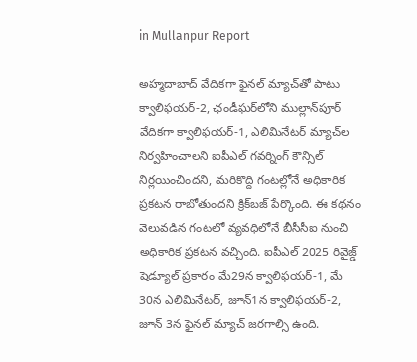in Mullanpur Report

అహ్మదాబాద్ వేదికగా ఫైనల్ మ్యాచ్‌తో పాటు క్వాలిఫయర్-2, ఛండీఘర్‌లోని ముల్లాన్‌‌పూర్ వేదికగా క్వాలిఫయర్-1, ఎలిమినేటర్ మ్యాచ్‌ల నిర్వహించాలని ఐపీఎల్ గవర్నింగ్ కౌన్సిల్ నిర్లయించిందని, మరికొద్ది గంటల్లోనే అధికారిక ప్రకటన రాబోతుందని క్రిక్‌బజ్ పేర్కొంది. ఈ కథనం వెలువడిన గంటలో వ్యవధిలోనే బీసీసీఐ నుంచి అధికారిక ప్రకటన వచ్చింది. ఐపీఎల్ 2025 రివైజ్డ్ షెడ్యూల్ ప్రకారం మే29న క్వాలిఫయర్-1, మే 30న ఎలిమినేటర్, జూన్1న క్వాలిఫయర్-2, జూన్ 3న ఫైనల్ మ్యాచ్ జరగాల్సి ఉంది.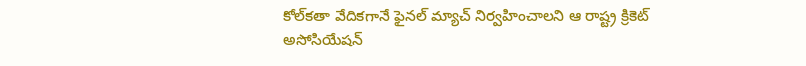కోల్‌కతా వేదికగానే ఫైనల్ మ్యాచ్ నిర్వహించాలని ఆ రాష్ట్ర క్రికెట్ అసోసియేషన్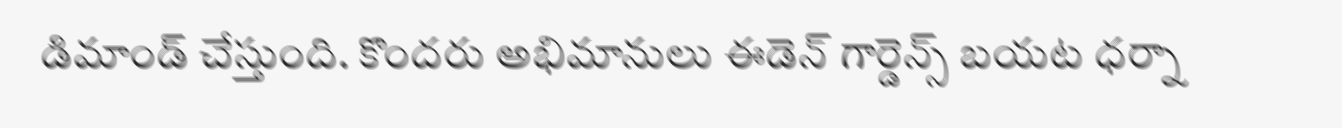డిమాండ్ చేస్తుంది. కొందరు అభిమానులు ఈడెన్ గార్డెన్స్ బయట ధర్నా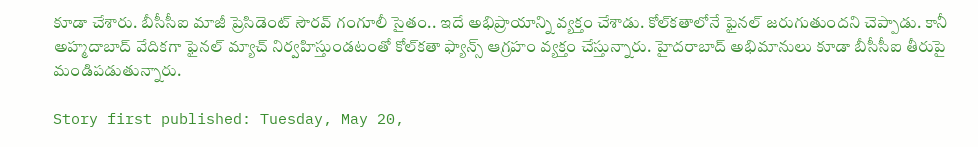కూడా చేశారు. బీసీసీఐ మాజీ ప్రెసిడెంట్ సౌరవ్ గంగూలీ సైతం.. ఇదే అభిప్రాయాన్ని వ్యక్తం చేశాడు. కోల్‌కతాలోనే ఫైనల్ జరుగుతుందని చెప్పాడు. కానీ అహ్మదాబాద్ వేదికగా ఫైనల్ మ్యాచ్ నిర్వహిస్తుండటంతో కోల్‌కతా ఫ్యాన్స్ ఆగ్రహం వ్యక్తం చేస్తున్నారు. హైదరాబాద్ అభిమానులు కూడా బీసీసీఐ తీరుపై మండిపడుతున్నారు.

Story first published: Tuesday, May 20,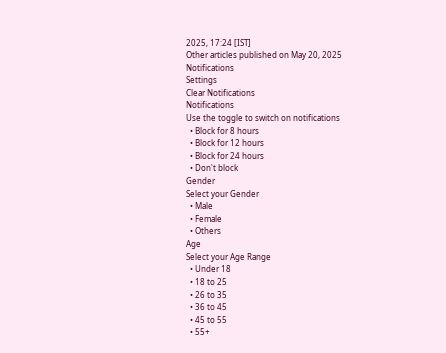2025, 17:24 [IST]
Other articles published on May 20, 2025
Notifications
Settings
Clear Notifications
Notifications
Use the toggle to switch on notifications
  • Block for 8 hours
  • Block for 12 hours
  • Block for 24 hours
  • Don't block
Gender
Select your Gender
  • Male
  • Female
  • Others
Age
Select your Age Range
  • Under 18
  • 18 to 25
  • 26 to 35
  • 36 to 45
  • 45 to 55
  • 55+